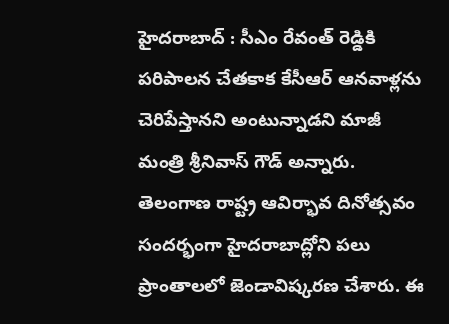హైదరాబాద్ : సీఎం రేవంత్ రెడ్డికి పరిపాలన చేతకాక కేసీఆర్ ఆనవాళ్లను చెరిపేస్తానని అంటున్నాడని మాజీ మంత్రి శ్రీనివాస్ గౌడ్ అన్నారు. తెలంగాణ రాష్ట్ర ఆవిర్భావ దినోత్సవం సందర్భంగా హైదరాబాద్లోని పలు ప్రాంతాలలో జెండావిష్కరణ చేశారు. ఈ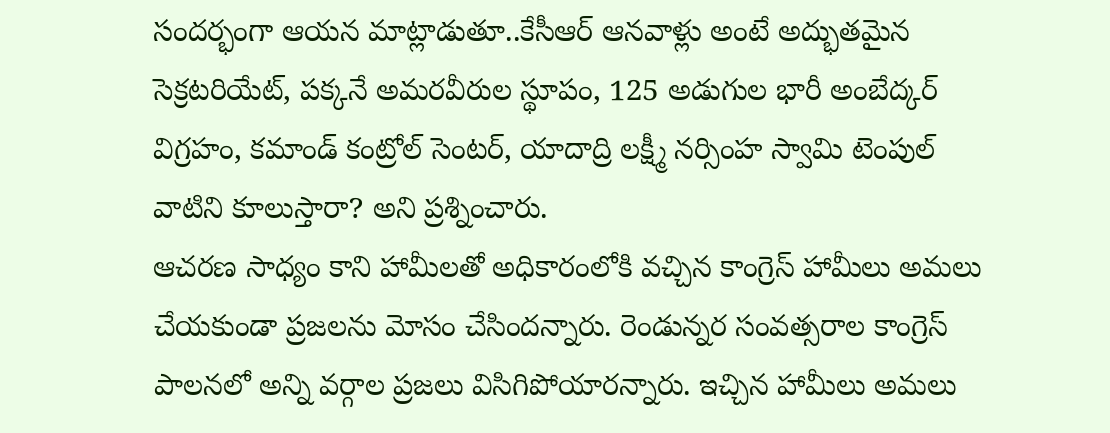సందర్భంగా ఆయన మాట్లాడుతూ..కేసీఆర్ ఆనవాళ్లు అంటే అద్భుతమైన సెక్రటరియేట్, పక్కనే అమరవీరుల స్థూపం, 125 అడుగుల భారీ అంబేద్కర్ విగ్రహం, కమాండ్ కంట్రోల్ సెంటర్, యాదాద్రి లక్ష్మీ నర్సింహ స్వామి టెంపుల్ వాటిని కూలుస్తారా? అని ప్రశ్నించారు.
ఆచరణ సాధ్యం కాని హామీలతో అధికారంలోకి వచ్చిన కాంగ్రెస్ హామీలు అమలు చేయకుండా ప్రజలను మోసం చేసిందన్నారు. రెండున్నర సంవత్సరాల కాంగ్రెస్ పాలనలో అన్ని వర్గాల ప్రజలు విసిగిపోయారన్నారు. ఇచ్చిన హామీలు అమలు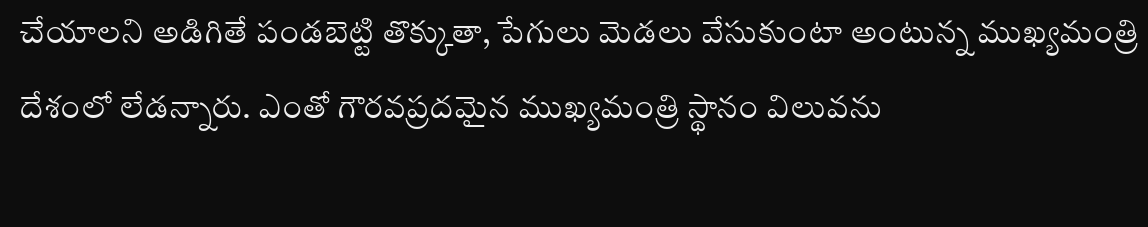చేయాలని అడిగితే పండబెట్టి తొక్కుతా, పేగులు మెడలు వేసుకుంటా అంటున్న ముఖ్యమంత్రి దేశంలో లేడన్నారు. ఎంతో గౌరవప్రదమైన ముఖ్యమంత్రి స్థానం విలువను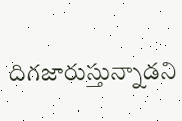దిగజారుస్తున్నాడని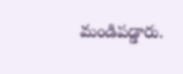మండిపడ్డారు.